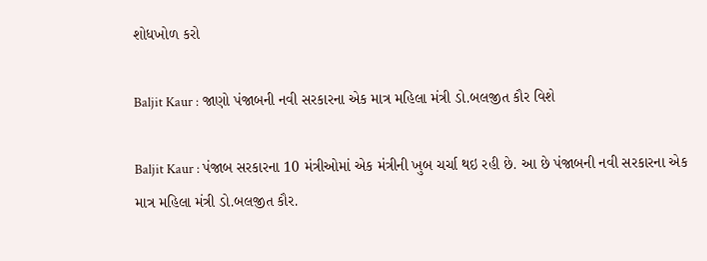શોધખોળ કરો

Baljit Kaur : જાણો પંજાબની નવી સરકારના એક માત્ર મહિલા મંત્રી ડો.બલજીત કૌર વિશે

Baljit Kaur : પંજાબ સરકારના 10 મંત્રીઓમાં એક મંત્રીની ખુબ ચર્ચા થઇ રહી છે. આ છે પંજાબની નવી સરકારના એક માત્ર મહિલા મંત્રી ડો.બલજીત કૌર.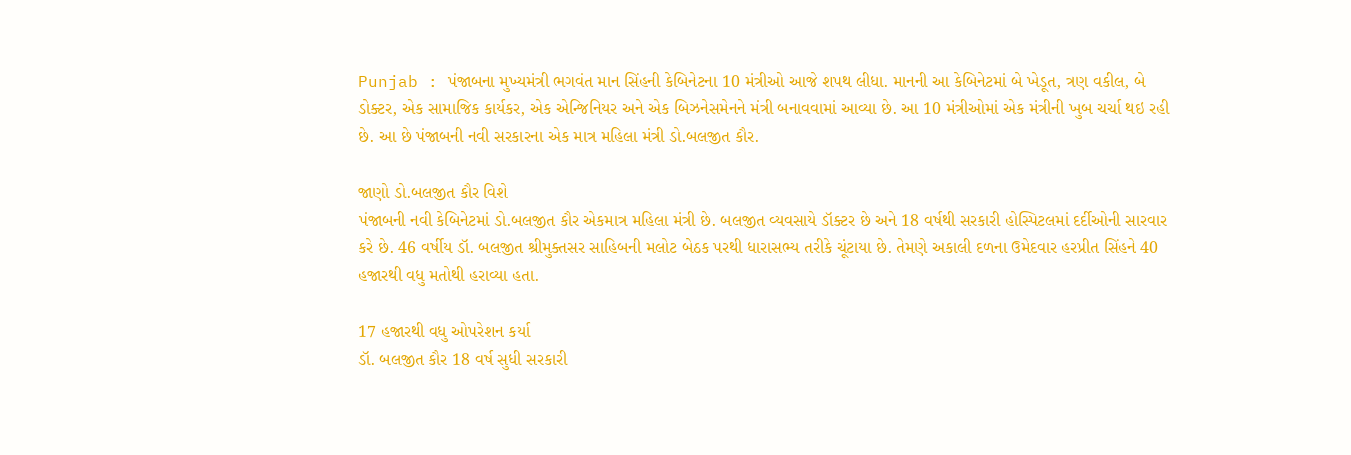Punjab : પંજાબના મુખ્યમંત્રી ભગવંત માન સિંહની કેબિનેટના 10 મંત્રીઓ આજે શપથ લીધા. માનની આ કેબિનેટમાં બે ખેડૂત, ત્રણ વકીલ, બે ડોક્ટર, એક સામાજિક કાર્યકર, એક એન્જિનિયર અને એક બિઝનેસમેનને મંત્રી બનાવવામાં આવ્યા છે. આ 10 મંત્રીઓમાં એક મંત્રીની ખુબ ચર્ચા થઇ રહી છે. આ છે પંજાબની નવી સરકારના એક માત્ર મહિલા મંત્રી ડો.બલજીત કૌર.

જાણો ડો.બલજીત કૌર વિશે
પંજાબની નવી કેબિનેટમાં ડો.બલજીત કૌર એકમાત્ર મહિલા મંત્રી છે. બલજીત વ્યવસાયે ડૉક્ટર છે અને 18 વર્ષથી સરકારી હોસ્પિટલમાં દર્દીઓની સારવાર કરે છે. 46 વર્ષીય ડૉ. બલજીત શ્રીમુક્તસર સાહિબની મલોટ બેઠક પરથી ધારાસભ્ય તરીકે ચૂંટાયા છે. તેમણે અકાલી દળના ઉમેદવાર હરપ્રીત સિંહને 40 હજારથી વધુ મતોથી હરાવ્યા હતા.

17 હજારથી વધુ ઓપરેશન કર્યા
ડૉ. બલજીત કૌર 18 વર્ષ સુધી સરકારી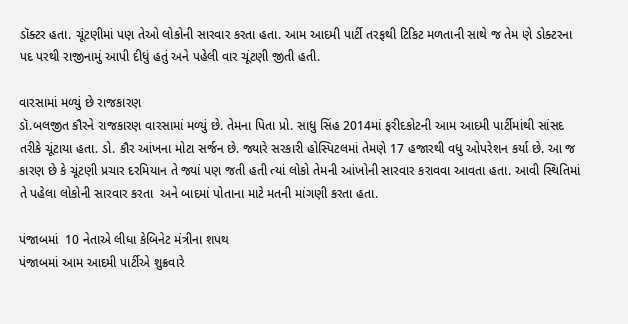ડૉક્ટર હતા. ચૂંટણીમાં પણ તેઓ લોકોની સારવાર કરતા હતા. આમ આદમી પાર્ટી તરફથી ટિકિટ મળતાની સાથે જ તેમ ણે ડોક્ટરના પદ પરથી રાજીનામું આપી દીધું હતું અને પહેલી વાર ચૂંટણી જીતી હતી.

વારસામાં મળ્યું છે રાજકારણ
ડૉ.બલજીત કૌરને રાજકારણ વારસામાં મળ્યું છે. તેમના પિતા પ્રો. સાધુ સિંહ 2014માં ફરીદકોટની આમ આદમી પાર્ટીમાંથી સાંસદ તરીકે ચૂંટાયા હતા. ડો. કૌર આંખના મોટા સર્જન છે. જ્યારે સરકારી હોસ્પિટલમાં તેમણે 17 હજારથી વધુ ઓપરેશન કર્યા છે. આ જ કારણ છે કે ચૂંટણી પ્રચાર દરમિયાન તે જ્યાં પણ જતી હતી ત્યાં લોકો તેમની આંખોની સારવાર કરાવવા આવતા હતા. આવી સ્થિતિમાં તે પહેલા લોકોની સારવાર કરતા  અને બાદમાં પોતાના માટે મતની માંગણી કરતા હતા.

પંજાબમાં  10 નેતાએ લીધા કેબિનેટ મંત્રીના શપથ
પંજાબમાં આમ આદમી પાર્ટીએ શુક્રવારે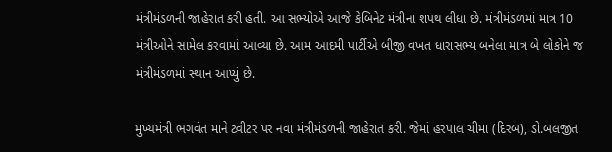મંત્રીમંડળની જાહેરાત કરી હતી. આ સભ્યોએ આજે કેબિનેટ મંત્રીના શપથ લીધા છે. મંત્રીમંડળમાં માત્ર 10 મંત્રીઓને સામેલ કરવામાં આવ્યા છે. આમ આદમી પાર્ટીએ બીજી વખત ધારાસભ્ય બનેલા માત્ર બે લોકોને જ મંત્રીમંડળમાં સ્થાન આપ્યું છે.

મુખ્યમંત્રી ભગવંત માને ટ્વીટર પર નવા મંત્રીમંડળની જાહેરાત કરી. જેમાં હરપાલ ચીમા (દિરબ), ડો.બલજીત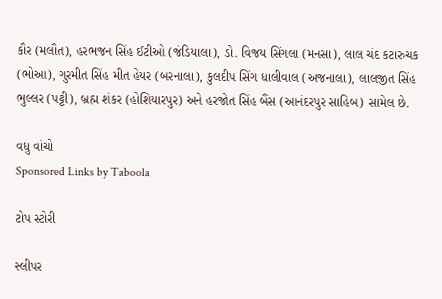કૌર (મલૌત), હરભજન સિંહ ઈટીઓ (જંડિયાલા), ડો. વિજય સિંગલા (મનસા), લાલ ચંદ કટારુચક (ભોઆ), ગુરમીત સિંહ મીત હેયર (બરનાલા), કુલદીપ સિંગ ધાલીવાલ (અજનાલા), લાલજીત સિંહ ભુલ્લર (પટ્ટી), બ્રહ્મ શંકર (હોશિયારપુર) અને હરજોત સિંહ બૈંસ (આનંદરપુર સાહિબ) સામેલ છે.

વધુ વાંચો
Sponsored Links by Taboola

ટોપ સ્ટોરી

સ્લીપર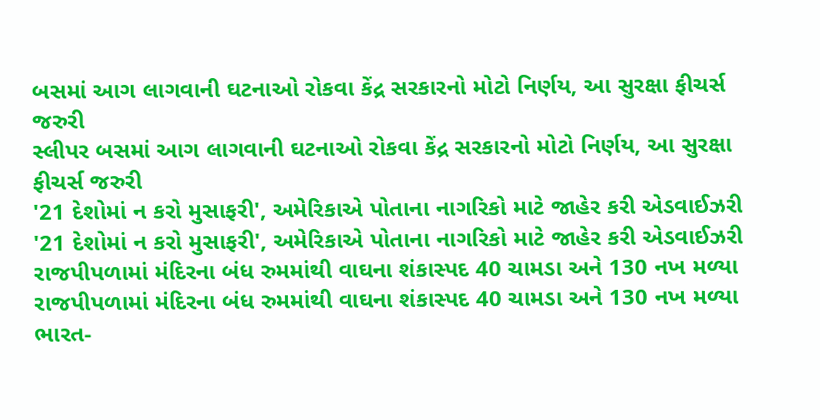બસમાં આગ લાગવાની ઘટનાઓ રોકવા કેંદ્ર સરકારનો મોટો નિર્ણય, આ સુરક્ષા ફીચર્સ જરુરી
સ્લીપર બસમાં આગ લાગવાની ઘટનાઓ રોકવા કેંદ્ર સરકારનો મોટો નિર્ણય, આ સુરક્ષા ફીચર્સ જરુરી
'21 દેશોમાં ન કરો મુસાફરી', અમેરિકાએ પોતાના નાગરિકો માટે જાહેર કરી એડવાઈઝરી
'21 દેશોમાં ન કરો મુસાફરી', અમેરિકાએ પોતાના નાગરિકો માટે જાહેર કરી એડવાઈઝરી
રાજપીપળામાં મંદિરના બંધ રુમમાંથી વાઘના શંકાસ્પદ 40 ચામડા અને 130 નખ મળ્યા
રાજપીપળામાં મંદિરના બંધ રુમમાંથી વાઘના શંકાસ્પદ 40 ચામડા અને 130 નખ મળ્યા
ભારત-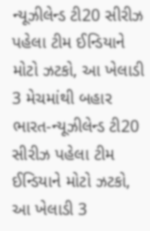ન્યૂઝીલેન્ડ ટી20 સીરીઝ પહેલા ટીમ ઈન્ડિયાને મોટો ઝટકો, આ ખેલાડી 3 મેચમાંથી બહાર
ભારત-ન્યૂઝીલેન્ડ ટી20 સીરીઝ પહેલા ટીમ ઈન્ડિયાને મોટો ઝટકો, આ ખેલાડી 3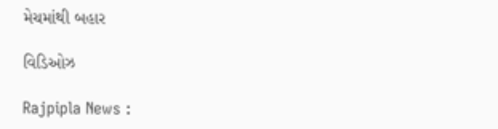મેચમાંથી બહાર

વિડિઓઝ

Rajpipla News :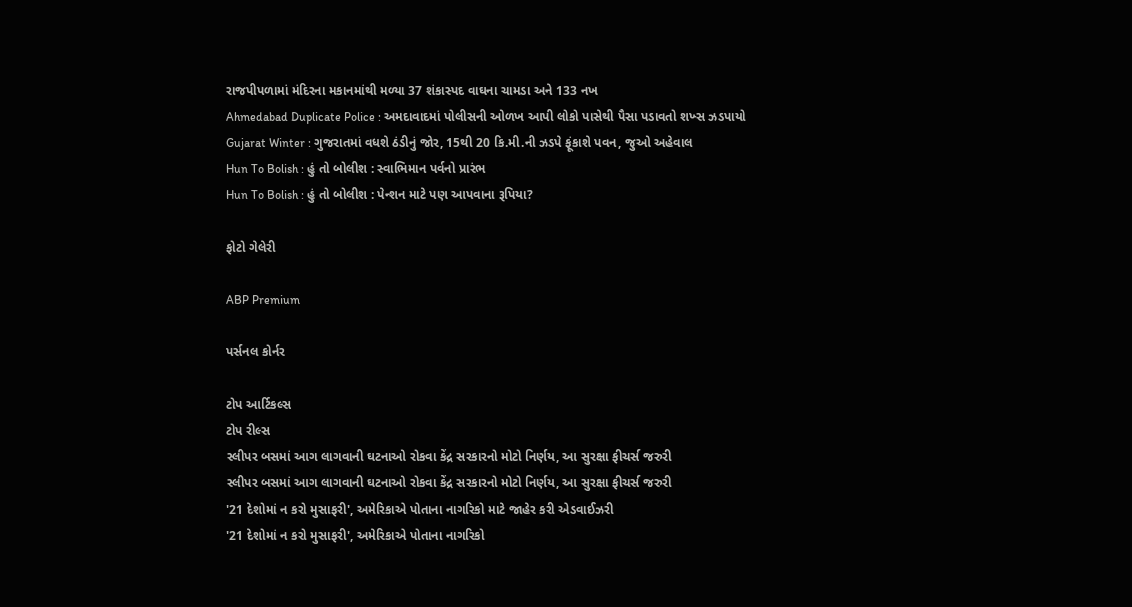રાજપીપળામાં મંદિરના મકાનમાંથી મળ્યા 37 શંકાસ્પદ વાઘના ચામડા અને 133 નખ
Ahmedabad Duplicate Police : અમદાવાદમાં પોલીસની ઓળખ આપી લોકો પાસેથી પૈસા પડાવતો શખ્સ ઝડપાયો
Gujarat Winter : ગુજરાતમાં વધશે ઠંડીનું જોર, 15થી 20 કિ.મી.ની ઝડપે ફૂંકાશે પવન, જુઓ અહેવાલ
Hun To Bolish : હું તો બોલીશ : સ્વાભિમાન પર્વનો પ્રારંભ
Hun To Bolish : હું તો બોલીશ : પેન્શન માટે પણ આપવાના રૂપિયા?

ફોટો ગેલેરી

ABP Premium

પર્સનલ કોર્નર

ટોપ આર્ટિકલ્સ
ટોપ રીલ્સ
સ્લીપર બસમાં આગ લાગવાની ઘટનાઓ રોકવા કેંદ્ર સરકારનો મોટો નિર્ણય, આ સુરક્ષા ફીચર્સ જરુરી
સ્લીપર બસમાં આગ લાગવાની ઘટનાઓ રોકવા કેંદ્ર સરકારનો મોટો નિર્ણય, આ સુરક્ષા ફીચર્સ જરુરી
'21 દેશોમાં ન કરો મુસાફરી', અમેરિકાએ પોતાના નાગરિકો માટે જાહેર કરી એડવાઈઝરી
'21 દેશોમાં ન કરો મુસાફરી', અમેરિકાએ પોતાના નાગરિકો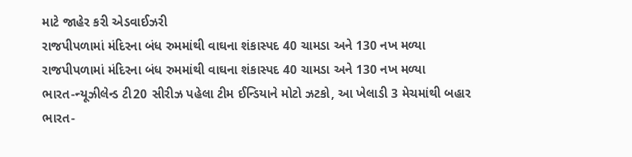માટે જાહેર કરી એડવાઈઝરી
રાજપીપળામાં મંદિરના બંધ રુમમાંથી વાઘના શંકાસ્પદ 40 ચામડા અને 130 નખ મળ્યા
રાજપીપળામાં મંદિરના બંધ રુમમાંથી વાઘના શંકાસ્પદ 40 ચામડા અને 130 નખ મળ્યા
ભારત-ન્યૂઝીલેન્ડ ટી20 સીરીઝ પહેલા ટીમ ઈન્ડિયાને મોટો ઝટકો, આ ખેલાડી 3 મેચમાંથી બહાર
ભારત-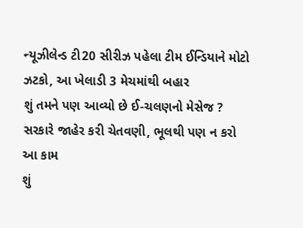ન્યૂઝીલેન્ડ ટી20 સીરીઝ પહેલા ટીમ ઈન્ડિયાને મોટો ઝટકો, આ ખેલાડી 3 મેચમાંથી બહાર
શું તમને પણ આવ્યો છે ઈ-ચલણનો મેસેજ ? સરકારે જાહેર કરી ચેતવણી, ભૂલથી પણ ન કરો આ કામ
શું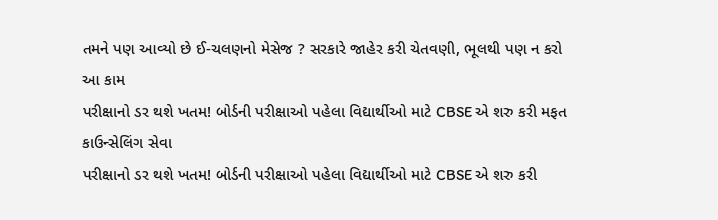તમને પણ આવ્યો છે ઈ-ચલણનો મેસેજ ? સરકારે જાહેર કરી ચેતવણી, ભૂલથી પણ ન કરો આ કામ
પરીક્ષાનો ડર થશે ખતમ! બોર્ડની પરીક્ષાઓ પહેલા વિદ્યાર્થીઓ માટે CBSE એ શરુ કરી મફત કાઉન્સેલિંગ સેવા
પરીક્ષાનો ડર થશે ખતમ! બોર્ડની પરીક્ષાઓ પહેલા વિદ્યાર્થીઓ માટે CBSE એ શરુ કરી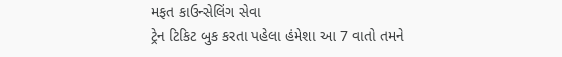મફત કાઉન્સેલિંગ સેવા
ટ્રેન ટિકિટ બુક કરતા પહેલા હંમેશા આ 7 વાતો તમને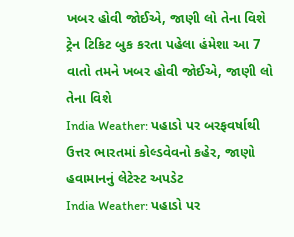ખબર હોવી જોઈએ, જાણી લો તેના વિશે
ટ્રેન ટિકિટ બુક કરતા પહેલા હંમેશા આ 7 વાતો તમને ખબર હોવી જોઈએ, જાણી લો તેના વિશે
India Weather: પહાડો પર બરફવર્ષાથી ઉત્તર ભારતમાં કોલ્ડવેવનો કહેર, જાણો હવામાનનું લેટેસ્ટ અપડેટ
India Weather: પહાડો પર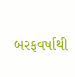બરફવર્ષાથી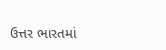ઉત્તર ભારતમાં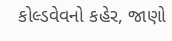કોલ્ડવેવનો કહેર, જાણો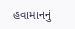હવામાનનું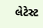લેટેસ્ટ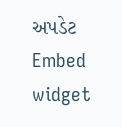અપડેટ
Embed widget